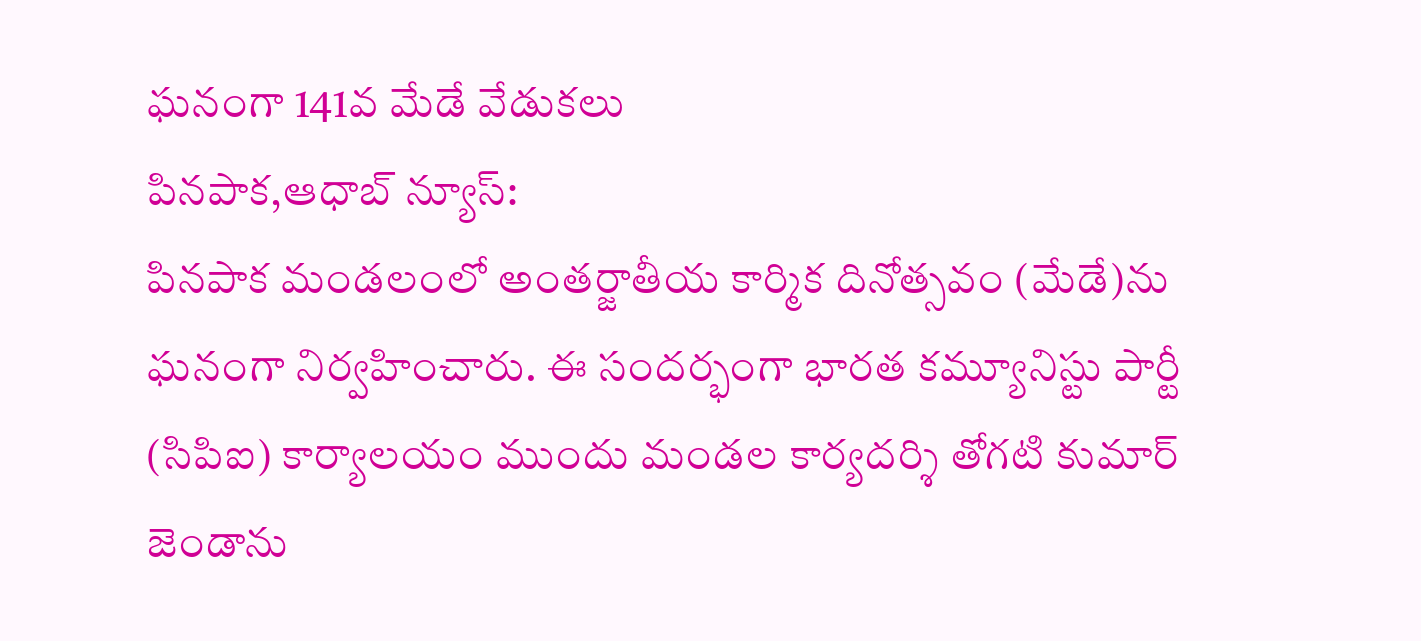ఘనంగా 141వ మేడే వేడుకలు
పినపాక,ఆధాబ్ న్యూస్:
పినపాక మండలంలో అంతర్జాతీయ కార్మిక దినోత్సవం (మేడే)ను ఘనంగా నిర్వహించారు. ఈ సందర్భంగా భారత కమ్యూనిస్టు పార్టీ (సిపిఐ) కార్యాలయం ముందు మండల కార్యదర్శి తోగటి కుమార్ జెండాను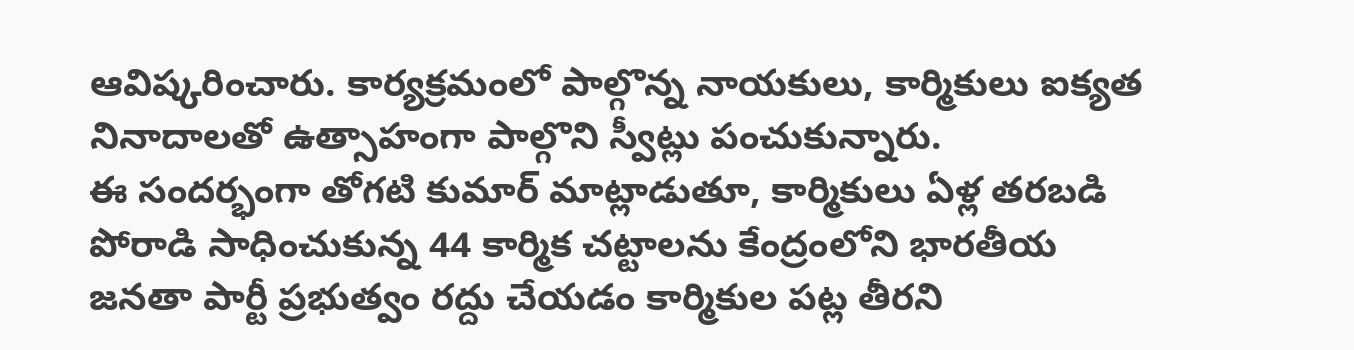ఆవిష్కరించారు. కార్యక్రమంలో పాల్గొన్న నాయకులు, కార్మికులు ఐక్యత నినాదాలతో ఉత్సాహంగా పాల్గొని స్వీట్లు పంచుకున్నారు.
ఈ సందర్భంగా తోగటి కుమార్ మాట్లాడుతూ, కార్మికులు ఏళ్ల తరబడి పోరాడి సాధించుకున్న 44 కార్మిక చట్టాలను కేంద్రంలోని భారతీయ జనతా పార్టీ ప్రభుత్వం రద్దు చేయడం కార్మికుల పట్ల తీరని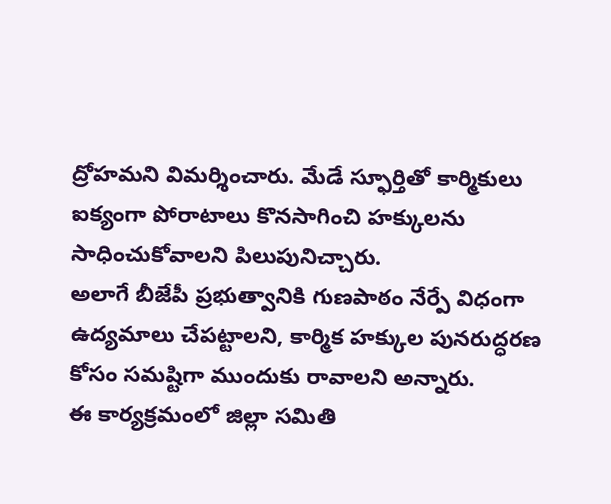ద్రోహమని విమర్శించారు. మేడే స్ఫూర్తితో కార్మికులు ఐక్యంగా పోరాటాలు కొనసాగించి హక్కులను సాధించుకోవాలని పిలుపునిచ్చారు.
అలాగే బీజేపీ ప్రభుత్వానికి గుణపాఠం నేర్పే విధంగా ఉద్యమాలు చేపట్టాలని, కార్మిక హక్కుల పునరుద్ధరణ కోసం సమష్టిగా ముందుకు రావాలని అన్నారు.
ఈ కార్యక్రమంలో జిల్లా సమితి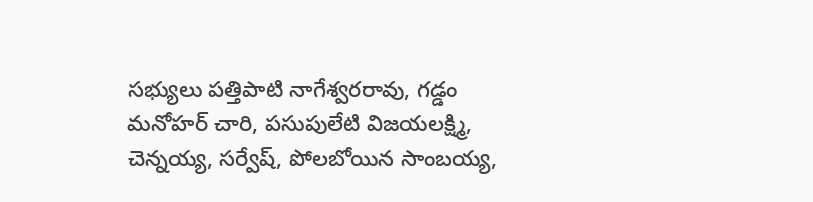సభ్యులు పత్తిపాటి నాగేశ్వరరావు, గడ్డం మనోహర్ చారి, పసుపులేటి విజయలక్ష్మి, చెన్నయ్య, సర్వేష్, పోలబోయిన సాంబయ్య,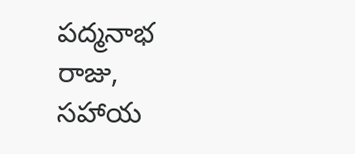పద్మనాభ రాజు, సహాయ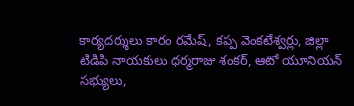కార్యదర్శులు కారం రమేష్, కప్ప వెంకటేశ్వర్లు, జిల్లా టిడిపి నాయకులు ధర్మరాజు శంకర్, ఆటో యూనియన్ సభ్యులు,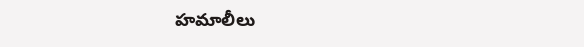హమాలీలు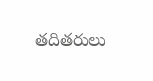తదితరులు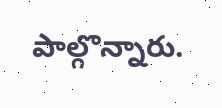పాల్గొన్నారు.